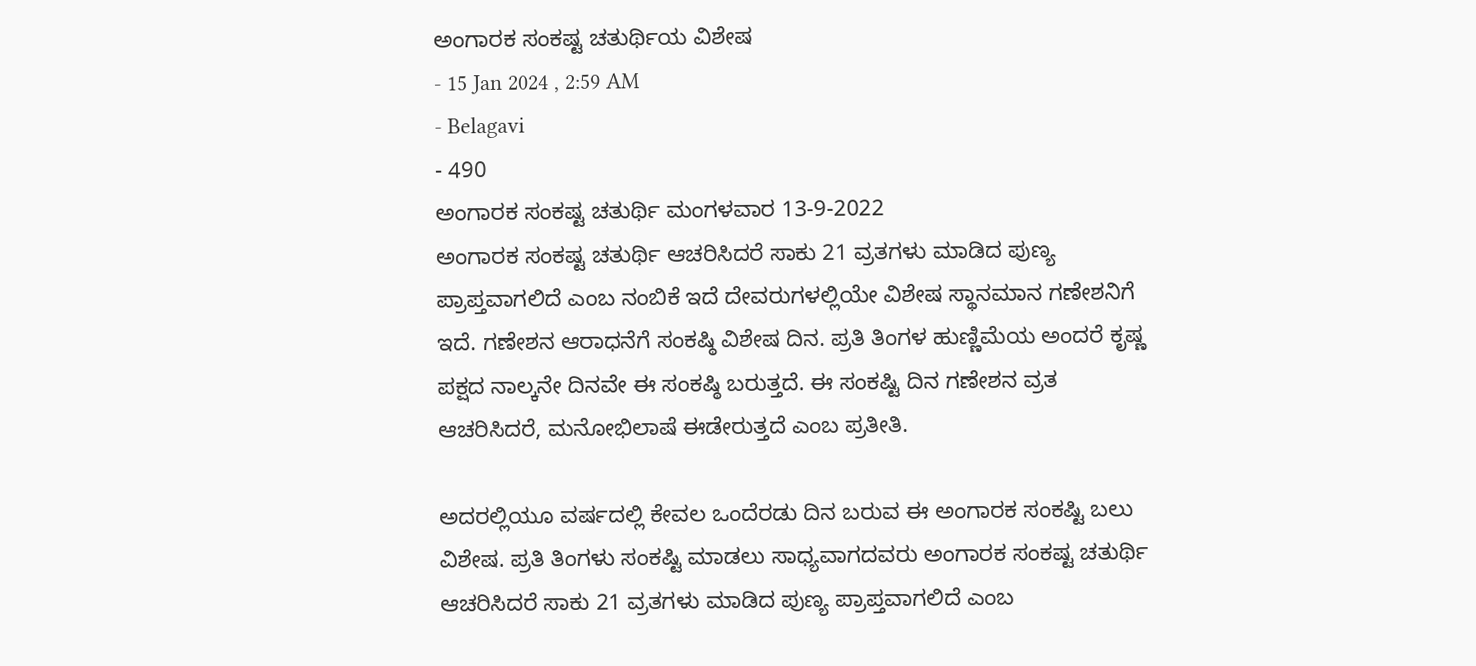ಅಂಗಾರಕ ಸಂಕಷ್ಟ ಚತುರ್ಥಿಯ ವಿಶೇಷ
- 15 Jan 2024 , 2:59 AM
- Belagavi
- 490
ಅಂಗಾರಕ ಸಂಕಷ್ಟ ಚತುರ್ಥಿ ಮಂಗಳವಾರ 13-9-2022
ಅಂಗಾರಕ ಸಂಕಷ್ಟ ಚತುರ್ಥಿ ಆಚರಿಸಿದರೆ ಸಾಕು 21 ವ್ರತಗಳು ಮಾಡಿದ ಪುಣ್ಯ ಪ್ರಾಪ್ತವಾಗಲಿದೆ ಎಂಬ ನಂಬಿಕೆ ಇದೆ ದೇವರುಗಳಲ್ಲಿಯೇ ವಿಶೇಷ ಸ್ಥಾನಮಾನ ಗಣೇಶನಿಗೆ ಇದೆ. ಗಣೇಶನ ಆರಾಧನೆಗೆ ಸಂಕಷ್ಠಿ ವಿಶೇಷ ದಿನ. ಪ್ರತಿ ತಿಂಗಳ ಹುಣ್ಣಿಮೆಯ ಅಂದರೆ ಕೃಷ್ಣ ಪಕ್ಷದ ನಾಲ್ಕನೇ ದಿನವೇ ಈ ಸಂಕಷ್ಠಿ ಬರುತ್ತದೆ. ಈ ಸಂಕಷ್ಟಿ ದಿನ ಗಣೇಶನ ವ್ರತ ಆಚರಿಸಿದರೆ, ಮನೋಭಿಲಾಷೆ ಈಡೇರುತ್ತದೆ ಎಂಬ ಪ್ರತೀತಿ.

ಅದರಲ್ಲಿಯೂ ವರ್ಷದಲ್ಲಿ ಕೇವಲ ಒಂದೆರಡು ದಿನ ಬರುವ ಈ ಅಂಗಾರಕ ಸಂಕಷ್ಟಿ ಬಲು ವಿಶೇಷ. ಪ್ರತಿ ತಿಂಗಳು ಸಂಕಷ್ಟಿ ಮಾಡಲು ಸಾಧ್ಯವಾಗದವರು ಅಂಗಾರಕ ಸಂಕಷ್ಟ ಚತುರ್ಥಿ ಆಚರಿಸಿದರೆ ಸಾಕು 21 ವ್ರತಗಳು ಮಾಡಿದ ಪುಣ್ಯ ಪ್ರಾಪ್ತವಾಗಲಿದೆ ಎಂಬ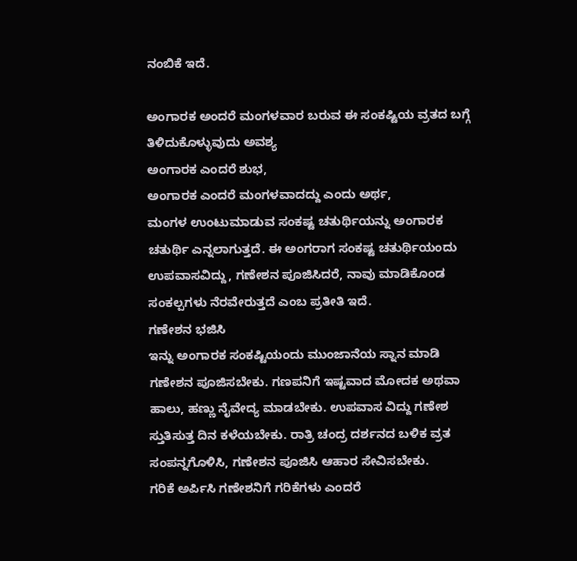ನಂಬಿಕೆ ಇದೆ.

ಅಂಗಾರಕ ಅಂದರೆ ಮಂಗಳವಾರ ಬರುವ ಈ ಸಂಕಷ್ಟಿಯ ವ್ರತದ ಬಗ್ಗೆ ತಿಳಿದುಕೊಳ್ಳುವುದು ಅವಶ್ಯ
ಅಂಗಾರಕ ಎಂದರೆ ಶುಭ,
ಅಂಗಾರಕ ಎಂದರೆ ಮಂಗಳವಾದದ್ದು ಎಂದು ಅರ್ಥ,
ಮಂಗಳ ಉಂಟುಮಾಡುವ ಸಂಕಷ್ಟ ಚತುರ್ಥಿಯನ್ನು ಅಂಗಾರಕ ಚತುರ್ಥಿ ಎನ್ನಲಾಗುತ್ತದೆ. ಈ ಅಂಗರಾಗ ಸಂಕಷ್ಟ ಚತುರ್ಥಿಯಂದು ಉಪವಾಸವಿದ್ದು, ಗಣೇಶನ ಪೂಜಿಸಿದರೆ, ನಾವು ಮಾಡಿಕೊಂಡ ಸಂಕಲ್ಪಗಳು ನೆರವೇರುತ್ತದೆ ಎಂಬ ಪ್ರತೀತಿ ಇದೆ.
ಗಣೇಶನ ಭಜಿಸಿ
ಇನ್ನು ಅಂಗಾರಕ ಸಂಕಷ್ಟಿಯಂದು ಮುಂಜಾನೆಯ ಸ್ನಾನ ಮಾಡಿ ಗಣೇಶನ ಪೂಜಿಸಬೇಕು. ಗಣಪನಿಗೆ ಇಷ್ಟವಾದ ಮೋದಕ ಅಥವಾ ಹಾಲು, ಹಣ್ಣು ನೈವೇದ್ಯ ಮಾಡಬೇಕು. ಉಪವಾಸ ವಿದ್ದು ಗಣೇಶ ಸ್ತುತಿಸುತ್ತ ದಿನ ಕಳೆಯಬೇಕು. ರಾತ್ರಿ ಚಂದ್ರ ದರ್ಶನದ ಬಳಿಕ ವ್ರತ ಸಂಪನ್ನಗೊಳಿಸಿ, ಗಣೇಶನ ಪೂಜಿಸಿ ಆಹಾರ ಸೇವಿಸಬೇಕು.
ಗರಿಕೆ ಅರ್ಪಿಸಿ ಗಣೇಶನಿಗೆ ಗರಿಕೆಗಳು ಎಂದರೆ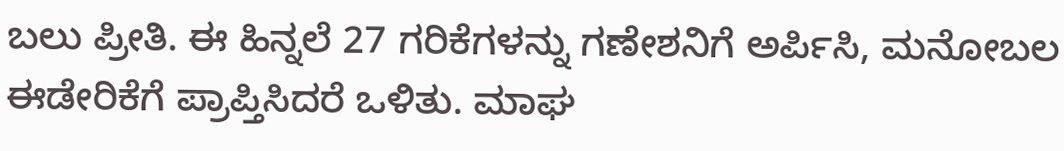ಬಲು ಪ್ರೀತಿ. ಈ ಹಿನ್ನಲೆ 27 ಗರಿಕೆಗಳನ್ನು ಗಣೇಶನಿಗೆ ಅರ್ಪಿಸಿ, ಮನೋಬಲ ಈಡೇರಿಕೆಗೆ ಪ್ರಾಪ್ತಿಸಿದರೆ ಒಳಿತು. ಮಾಘ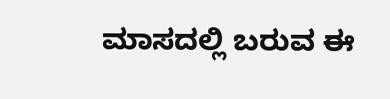ಮಾಸದಲ್ಲಿ ಬರುವ ಈ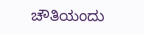ಚೌತಿಯಂದು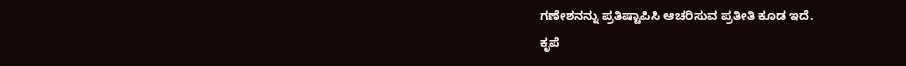ಗಣೇಶನನ್ನು ಪ್ರತಿಷ್ಟಾಪಿಸಿ ಆಚರಿಸುವ ಪ್ರತೀತಿ ಕೂಡ ಇದೆ.
ಕೃಪೆ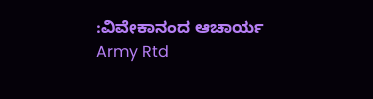:ವಿವೇಕಾನಂದ ಆಚಾರ್ಯ Army Rtd